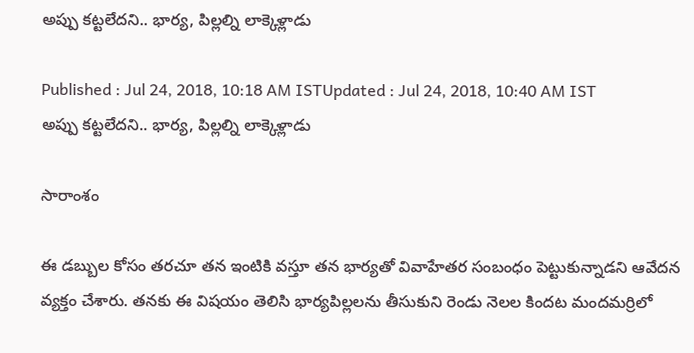అప్పు కట్టలేదని.. భార్య, పిల్లల్ని లాక్కెళ్లాడు

Published : Jul 24, 2018, 10:18 AM ISTUpdated : Jul 24, 2018, 10:40 AM IST
అప్పు కట్టలేదని.. భార్య, పిల్లల్ని లాక్కెళ్లాడు

సారాంశం

ఈ డబ్బుల కోసం తరచూ తన ఇంటికి వస్తూ తన భార్యతో వివాహేతర సంబంధం పెట్టుకున్నాడని ఆవేదన వ్యక్తం చేశారు. తనకు ఈ విషయం తెలిసి భార్యపిల్లలను తీసుకుని రెండు నెలల కిందట మందమర్రిలో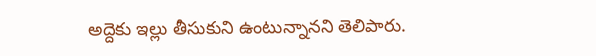అద్దెకు ఇల్లు తీసుకుని ఉంటున్నానని తెలిపారు.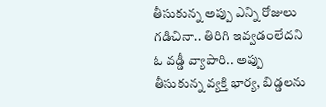తీసుకున్న అప్పు ఎన్ని రోజులు గడిచినా.. తిరిగి ఇవ్వడంలేదని ఓ వడ్డీ వ్యాపారి.. అప్పు తీసుకున్న వ్యక్తి భార్య, బిడ్డలను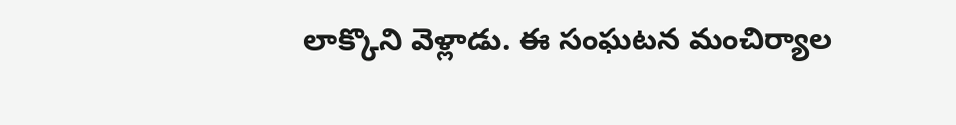లాక్కొని వెళ్లాడు. ఈ సంఘటన మంచిర్యాల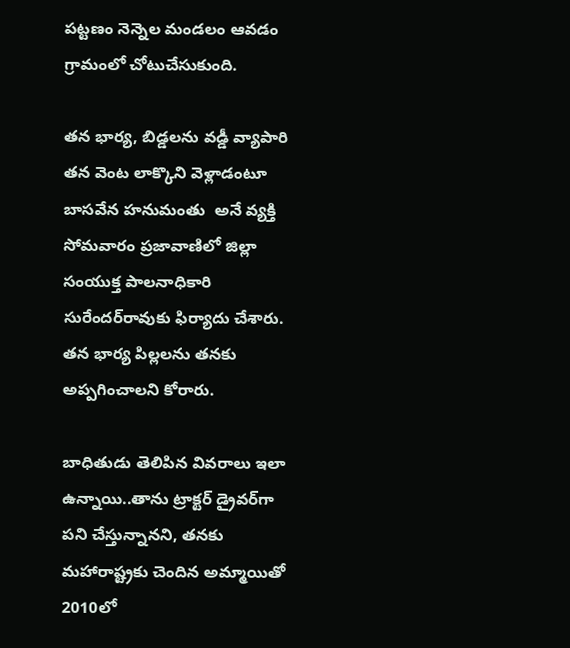పట్టణం నెన్నెల మండలం ఆవడం గ్రామంలో చోటుచేసుకుంది.

తన భార్య, బిడ్డలను వడ్డీ వ్యాపారి తన వెంట లాక్కొని వెళ్లాడంటూ బాసవేన హనుమంతు  అనే వ్యక్తి సోమవారం ప్రజావాణిలో జిల్లా సంయుక్త పాలనాధికారి సురేందర్‌రావుకు ఫిర్యాదు చేశారు. తన భార్య పిల్లలను తనకు అప్పగించాలని కోరారు.

బాధితుడు తెలిపిన వివరాలు ఇలా ఉన్నాయి..తాను ట్రాక్టర్‌ డ్రైవర్‌గా పని చేస్తున్నానని, తనకు మహారాష్ట్రకు చెందిన అమ్మాయితో 2010లో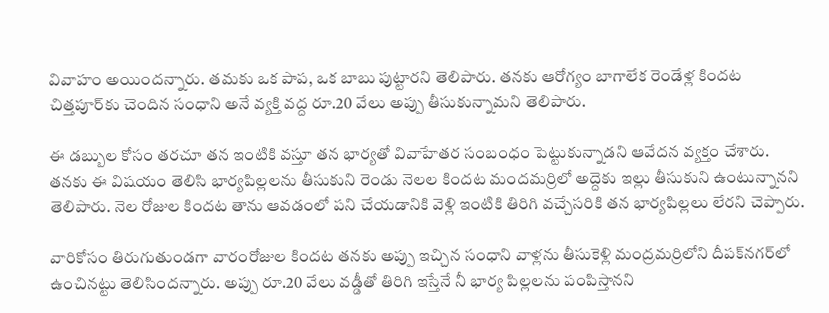వివాహం అయిందన్నారు. తమకు ఒక పాప, ఒక బాబు పుట్టారని తెలిపారు. తనకు ఆరోగ్యం బాగాలేక రెండేళ్ల కిందట చిత్తపూర్‌కు చెందిన సంధాని అనే వ్యక్తి వద్ద రూ.20 వేలు అప్పు తీసుకున్నామని తెలిపారు.

ఈ డబ్బుల కోసం తరచూ తన ఇంటికి వస్తూ తన భార్యతో వివాహేతర సంబంధం పెట్టుకున్నాడని ఆవేదన వ్యక్తం చేశారు. తనకు ఈ విషయం తెలిసి భార్యపిల్లలను తీసుకుని రెండు నెలల కిందట మందమర్రిలో అద్దెకు ఇల్లు తీసుకుని ఉంటున్నానని తెలిపారు. నెల రోజుల కిందట తాను ఆవడంలో పని చేయడానికి వెళ్లి ఇంటికి తిరిగి వచ్చేసరికి తన భార్యపిల్లలు లేరని చెప్పారు.

వారికోసం తిరుగుతుండగా వారంరోజుల కిందట తనకు అప్పు ఇచ్చిన సంధాని వాళ్లను తీసుకెళ్లి మంద్రమర్రిలోని దీపక్‌నగర్‌లో ఉంచినట్టు తెలిసిందన్నారు. అప్పు రూ.20 వేలు వడ్డీతో తిరిగి ఇస్తేనే నీ భార్య పిల్లలను పంపిస్తానని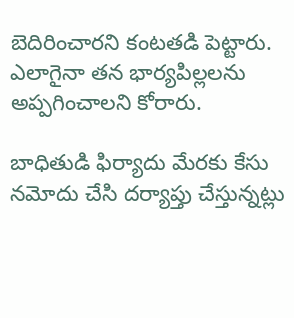బెదిరించారని కంటతడి పెట్టారు. ఎలాగైనా తన భార్యపిల్లలను అప్పగించాలని కోరారు.

బాధితుడి ఫిర్యాదు మేరకు కేసు నమోదు చేసి దర్యాప్తు చేస్తున్నట్లు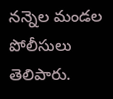నన్నెల మండల పోలీసులు తెలిపారు.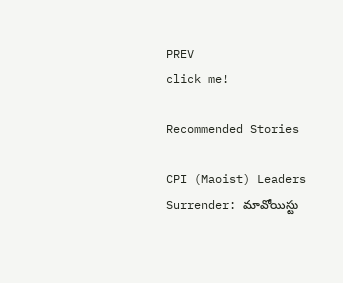PREV
click me!

Recommended Stories

CPI (Maoist) Leaders Surrender: మావోయిస్టు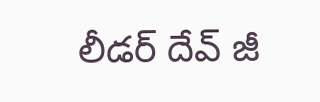లీడర్ దేవ్ జీ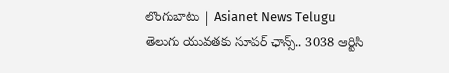లొంగుబాటు | Asianet News Telugu
తెలుగు యువతకు సూపర్ ఛాన్స్.. 3038 ఆర్టిసి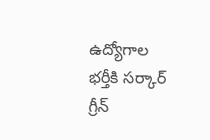ఉద్యోగాల భర్తీకి సర్కార్ గ్రీన్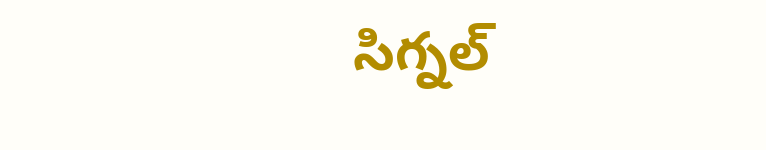సిగ్నల్